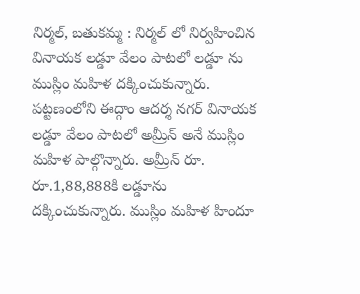నిర్మల్, బతుకమ్మ : నిర్మల్ లో నిర్వహించిన వినాయక లడ్డూ వేలం పాటలో లడ్డూ ను ముస్లిం మహిళ దక్కించుకున్నారు. పట్టణంలోని ఈద్గాం ఆదర్శ నగర్ వినాయక లడ్డూ వేలం పాటలో అమ్రీన్ అనే ముస్లిం మహిళ పాల్గొన్నారు. అమ్రీన్ రూ. రూ.1,88,888కి లడ్డూను దక్కించుకున్నారు. ముస్లిం మహిళ హిందూ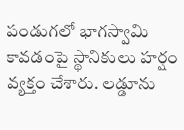పండుగలో భాగస్వామి కావడంపై స్థానికులు హర్షం వ్యక్తం చేశారు. లడ్డూను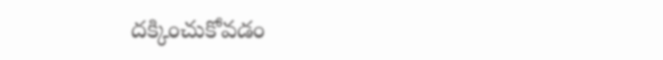దక్కించుకోవడం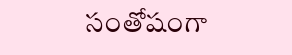సంతోషంగా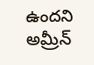ఉందని అమ్రీన్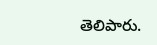తెలిపారు.